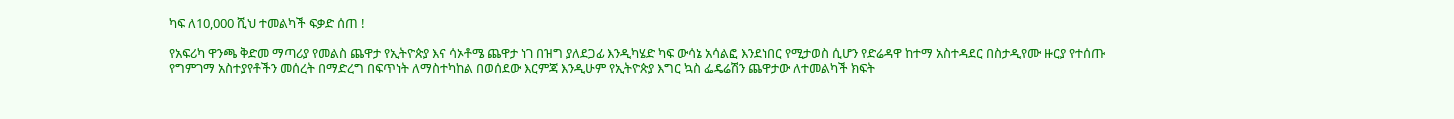ካፍ ለ10,000 ሺህ ተመልካች ፍቃድ ሰጠ !

የአፍሪካ ዋንጫ ቅድመ ማጣሪያ የመልስ ጨዋታ የኢትዮጵያ እና ሳኦቶሜ ጨዋታ ነገ በዝግ ያለደጋፊ እንዲካሄድ ካፍ ውሳኔ አሳልፎ እንደነበር የሚታወስ ሲሆን የድሬዳዋ ከተማ አስተዳደር በስታዲየሙ ዙርያ የተሰጡ የግምገማ አስተያየቶችን መሰረት በማድረግ በፍጥነት ለማስተካከል በወሰደው እርምጃ እንዲሁም የኢትዮጵያ እግር ኳስ ፌዴሬሽን ጨዋታው ለተመልካች ክፍት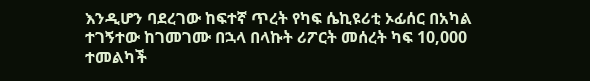እንዲሆን ባደረገው ከፍተኛ ጥረት የካፍ ሴኪዩሪቲ ኦፊሰር በአካል ተገኝተው ከገመገሙ በኋላ በላኩት ሪፖርት መሰረት ካፍ 10,000 ተመልካች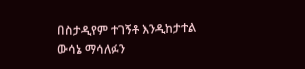በስታዲየም ተገኝቶ እንዲከታተል ውሳኔ ማሳለፉን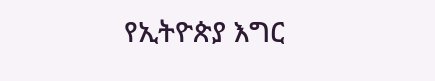የኢትዮጵያ እግር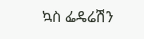ኳስ ፌዴሬሽን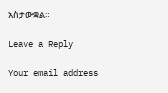አስታውቋል።

Leave a Reply

Your email address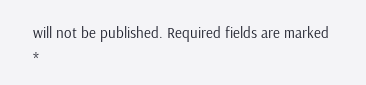will not be published. Required fields are marked *